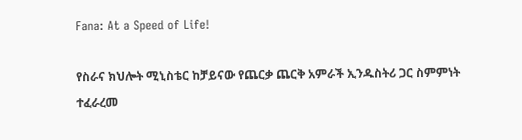Fana: At a Speed of Life!

የስራና ክህሎት ሚኒስቴር ከቻይናው የጨርቃ ጨርቅ አምራች ኢንዱስትሪ ጋር ስምምነት ተፈራረመ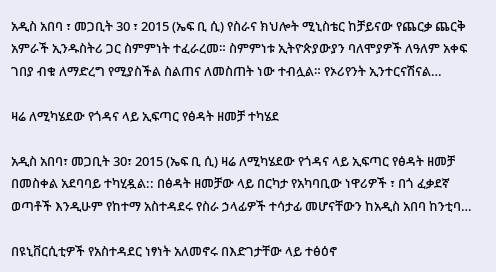አዲስ አበባ ፣ መጋቢት 30 ፣ 2015 (ኤፍ ቢ ሲ) የስራና ክህሎት ሚኒስቴር ከቻይናው የጨርቃ ጨርቅ አምራች ኢንዱስትሪ ጋር ስምምነት ተፈራረመ። ስምምነቱ ኢትዮጵያውያን ባለሞያዎች ለዓለም አቀፍ ገበያ ብቁ ለማድረግ የሚያስችል ስልጠና ለመስጠት ነው ተብሏል። የኦሪየንት ኢንተርናሽናል…

ዛሬ ለሚካሄደው የጎዳና ላይ ኢፍጣር የፅዳት ዘመቻ ተካሄደ

አዲስ አበባ፣ መጋቢት 30፣ 2015 (ኤፍ ቢ ሲ) ዛሬ ለሚካሄደው የጎዳና ላይ ኢፍጣር የፅዳት ዘመቻ በመስቀል አደባባይ ተካሂዷል:: በፅዳት ዘመቻው ላይ በርካታ የአካባቢው ነዋሪዎች ፣ በጎ ፈቃደኛ ወጣቶች እንዲሁም የከተማ አስተዳደሩ የስራ ኃላፊዎች ተሳታፊ መሆናቸውን ከአዲስ አበባ ከንቲባ…

በዩኒቨርሲቲዎች የአስተዳደር ነፃነት አለመኖሩ በእድገታቸው ላይ ተፅዕኖ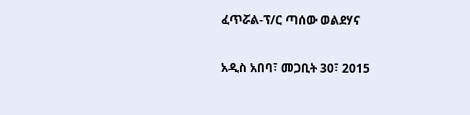ፈጥሯል-ፕ/ር ጣሰው ወልደሃና

አዲስ አበባ፣ መጋቢት 30፣ 2015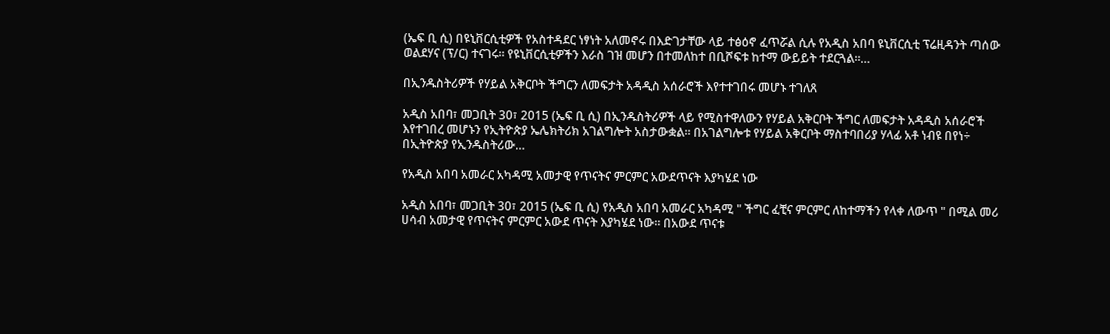(ኤፍ ቢ ሲ) በዩኒቨርሲቲዎች የአስተዳደር ነፃነት አለመኖሩ በእድገታቸው ላይ ተፅዕኖ ፈጥሯል ሲሉ የአዲስ አበባ ዩኒቨርሲቲ ፕሬዚዳንት ጣሰው ወልደሃና (ፕ/ር) ተናገሩ። የዩኒቨርሲቲዎችን እራስ ገዝ መሆን በተመለከተ በቢሾፍቱ ከተማ ውይይት ተደርጓል፡፡…

በኢንዱስትሪዎች የሃይል አቅርቦት ችግርን ለመፍታት አዳዲስ አሰራሮች እየተተገበሩ መሆኑ ተገለጸ

አዲስ አበባ፣ መጋቢት 30፣ 2015 (ኤፍ ቢ ሲ) በኢንዱስትሪዎች ላይ የሚስተዋለውን የሃይል አቅርቦት ችግር ለመፍታት አዳዲስ አሰራሮች እየተገበረ መሆኑን የኢትዮጵያ ኤሌክትሪክ አገልግሎት አስታውቋል፡፡ በአገልግሎቱ የሃይል አቅርቦት ማስተባበሪያ ሃላፊ አቶ ነብዩ በየነ÷ በኢትዮጵያ የኢንዱስትሪው…

የአዲስ አበባ አመራር አካዳሚ አመታዊ የጥናትና ምርምር አውደጥናት እያካሄደ ነው

አዲስ አበባ፣ መጋቢት 30፣ 2015 (ኤፍ ቢ ሲ) የአዲስ አበባ አመራር አካዳሚ " ችግር ፈቺና ምርምር ለከተማችን የላቀ ለውጥ " በሚል መሪ ሀሳብ አመታዊ የጥናትና ምርምር አውደ ጥናት እያካሄደ ነው። በአውደ ጥናቱ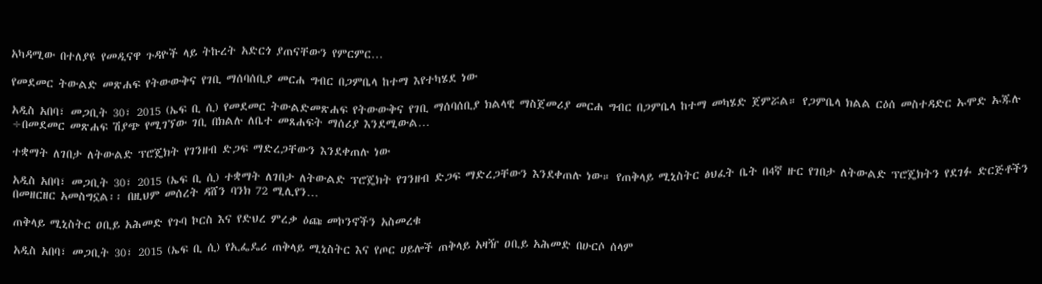አካዳሚው በተለያዩ የመዲናዋ ጉዳዮች ላይ ትኩረት አድርጎ ያጠናቸውን የምርምር…

የመደመር ትውልድ መጽሐፍ የትውውቅና የገቢ ማሰባሰቢያ መርሐ ግብር በጋምቤላ ከተማ እየተካሄደ ነው

አዲስ አበባ፣ መጋቢት 30፣ 2015 (ኤፍ ቢ ሲ) የመደመር ትውልድመጽሐፍ የትውውቅና የገቢ ማሰባሰቢያ ክልላዊ ማስጀመሪያ መርሐ ግብር በጋምቤላ ከተማ መካሄድ ጀምሯል። የጋምቤላ ክልል ርዕሰ መስተዳድር ኡሞድ ኡጁሉ ÷በመደመር መጽሐፍ ሽያጭ የሚገኘው ገቢ በክልሉ ለቤተ መጸሐፍት ማሰሪያ እንደሚውል…

ተቋማት ለገበታ ለትውልድ ፕሮጄክት የገንዘብ ድጋፍ ማድረጋቸውን እንደቀጠሉ ነው

አዲስ አበባ፣ መጋቢት 30፣ 2015 (ኤፍ ቢ ሲ) ተቋማት ለገበታ ለትውልድ ፕሮጄክት የገንዘብ ድጋፍ ማድረጋቸውን እንደቀጠሉ ነው። የጠቅላይ ሚኒስትር ፅህፈት ቤት በ4ኛ ዙር የገበታ ለትውልድ ፕሮጄክትን የደገፉ ድርጅቶችን በመዘርዘር አመስግኗል፡፡ በዚህም መሰረት ዳሸን ባንክ 72 ሚሊየን…

ጠቅላይ ሚኒስትር ዐቢይ አሕመድ የጉባ ኮርስ እና የድህረ ምረቃ ዕጩ መኮንኖችን አስመረቁ

አዲስ አበባ፣ መጋቢት 30፣ 2015 (ኤፍ ቢ ሲ) የኢፌዴሪ ጠቅላይ ሚኒስትር እና የጦር ሀይሎች ጠቅላይ አዛዥ ዐቢይ አሕመድ በሁርሶ ሰላም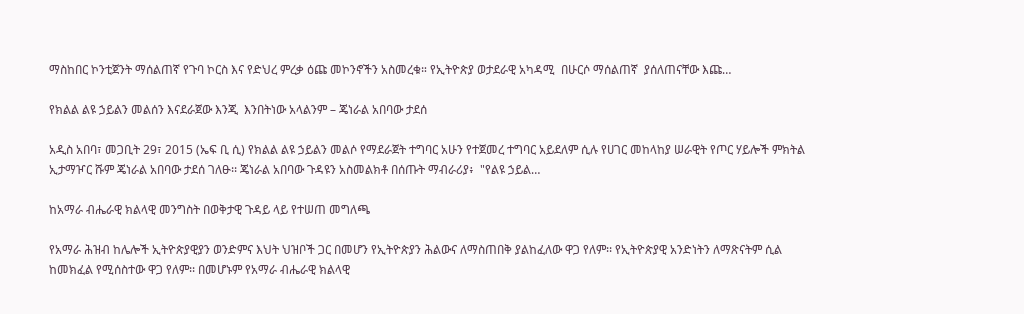ማስከበር ኮንቲጀንት ማሰልጠኛ የጉባ ኮርስ እና የድህረ ምረቃ ዕጩ መኮንኖችን አስመረቁ። የኢትዮጵያ ወታደራዊ አካዳሚ  በሁርሶ ማሰልጠኛ  ያሰለጠናቸው እጩ…

የክልል ልዩ ኃይልን መልሰን እናደራጀው እንጂ  እንበትነው አላልንም – ጄነራል አበባው ታደሰ

አዲስ አበባ፣ መጋቢት 29፣ 2015 (ኤፍ ቢ ሲ) የክልል ልዩ ኃይልን መልሶ የማደራጀት ተግባር አሁን የተጀመረ ተግባር አይደለም ሲሉ የሀገር መከላከያ ሠራዊት የጦር ሃይሎች ምክትል ኢታማዦር ሹም ጄነራል አበባው ታደሰ ገለፁ፡፡ ጄነራል አበባው ጉዳዩን አስመልክቶ በሰጡት ማብራሪያ፥  "የልዩ ኃይል…

ከአማራ ብሔራዊ ክልላዊ መንግስት በወቅታዊ ጉዳይ ላይ የተሠጠ መግለጫ

የአማራ ሕዝብ ከሌሎች ኢትዮጵያዊያን ወንድምና እህት ህዝቦች ጋር በመሆን የኢትዮጵያን ሕልውና ለማስጠበቅ ያልከፈለው ዋጋ የለም፡፡ የኢትዮጵያዊ አንድነትን ለማጽናትም ሲል ከመክፈል የሚሰስተው ዋጋ የለም፡፡ በመሆኑም የአማራ ብሔራዊ ክልላዊ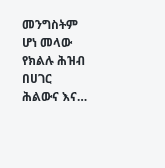መንግስትም ሆነ መላው የክልሉ ሕዝብ በሀገር ሕልውና እና…